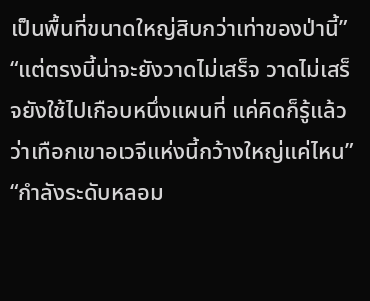เป็นพื้นที่ขนาดใหญ่สิบกว่าเท่าของป่านี้”
“แต่ตรงนี้น่าจะยังวาดไม่เสร็จ วาดไม่เสร็จยังใช้ไปเกือบหนึ่งแผนที่ แค่คิดก็รู้แล้วว่าเทือกเขาอเวจีแห่งนี้กว้างใหญ่แค่ไหน”
“กำลังระดับหลอม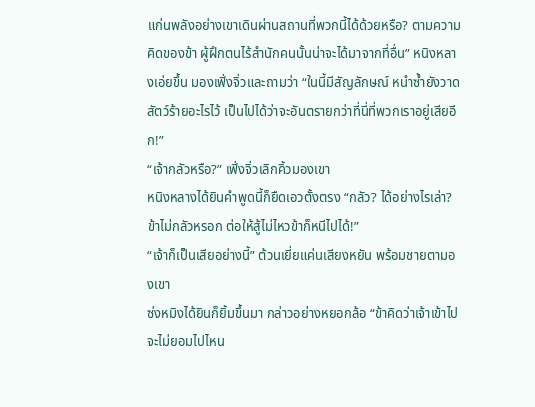แก่นพลังอย่างเขาเดินผ่านสถานที่พวกนี้ได้ด้วยหรือ? ตามความคิดของข้า ผู้ฝึกตนไร้สำนักคนนั้นน่าจะได้มาจากที่อื่น” หนิงหลางเอ่ยขึ้น มองเฟิ่งจิ่วและถามว่า “ในนี้มีสัญลักษณ์ หนำซ้ำยังวาดสัตว์ร้ายอะไรไว้ เป็นไปได้ว่าจะอันตรายกว่าที่นี่ที่พวกเราอยู่เสียอีก!”
“เจ้ากลัวหรือ?” เฟิ่งจิ่วเลิกคิ้วมองเขา
หนิงหลางได้ยินคำพูดนี้ก็ยืดเอวตั้งตรง “กลัว? ได้อย่างไรเล่า? ข้าไม่กลัวหรอก ต่อให้สู้ไม่ไหวข้าก็หนีไปได้!”
“เจ้าก็เป็นเสียอย่างนี้” ต้วนเยี่ยแค่นเสียงหยัน พร้อมชายตามองเขา
ซ่งหมิงได้ยินก็ยิ้มขึ้นมา กล่าวอย่างหยอกล้อ “ข้าคิดว่าเจ้าเข้าไปจะไม่ยอมไปไหน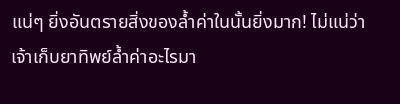แน่ๆ ยิ่งอันตรายสิ่งของล้ำค่าในนั้นยิ่งมาก! ไม่แน่ว่าเจ้าเก็บยาทิพย์ล้ำค่าอะไรมา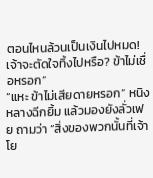ตอนไหนล้วนเป็นเงินไปหมด! เจ้าจะตัดใจทิ้งไปหรือ? ข้าไม่เชื่อหรอก”
“แหะ ข้าไม่เสียดายหรอก” หนิงหลางฉีกยิ้ม แล้วมองยังลั่วเฟย ถามว่า “สิ่งของพวกนั้นที่เจ้าโย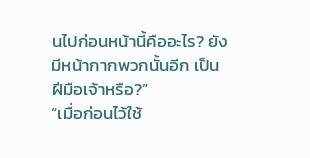นไปก่อนหน้านี้คืออะไร? ยังมีหน้ากากพวกนั้นอีก เป็นฝีมือเจ้าหรือ?”
“เมื่อก่อนไว้ใช้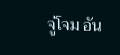จู่โจม อัน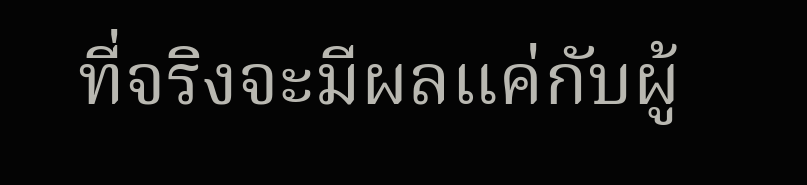ที่จริงจะมีผลแค่กับผู้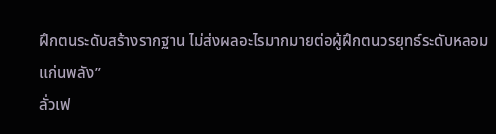ฝึกตนระดับสร้างรากฐาน ไม่ส่งผลอะไรมากมายต่อผู้ฝึกตนวรยุทธ์ระดับหลอมแก่นพลัง”
ลั่วเฟ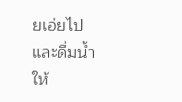ยเอ่ยไปและดื่มน้ำให้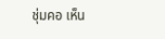ชุ่มคอ เห็น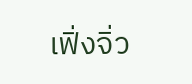เฟิ่งจิ่ว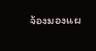จ้องมองแผ